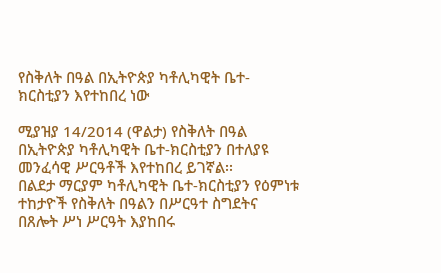የስቅለት በዓል በኢትዮጵያ ካቶሊካዊት ቤተ-ክርስቲያን እየተከበረ ነው

ሚያዝያ 14/2014 (ዋልታ) የስቅለት በዓል በኢትዮጵያ ካቶሊካዊት ቤተ-ክርስቲያን በተለያዩ መንፈሳዊ ሥርዓቶች እየተከበረ ይገኛል፡፡
በልደታ ማርያም ካቶሊካዊት ቤተ-ክርስቲያን የዕምነቱ ተከታዮች የስቅለት በዓልን በሥርዓተ ስግደትና በጸሎት ሥነ ሥርዓት እያከበሩ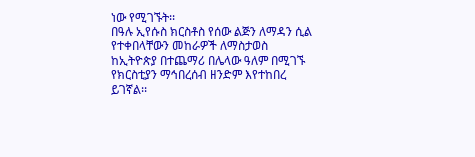ነው የሚገኙት፡፡
በዓሉ ኢየሱስ ክርስቶስ የሰው ልጅን ለማዳን ሲል የተቀበላቸውን መከራዎች ለማስታወስ ከኢትዮጵያ በተጨማሪ በሌላው ዓለም በሚገኙ የክርስቲያን ማኅበረሰብ ዘንድም እየተከበረ ይገኛል፡፡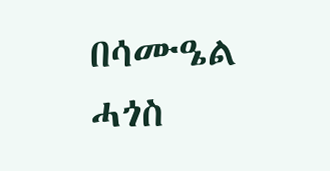በሳሙዔል ሓጎስ